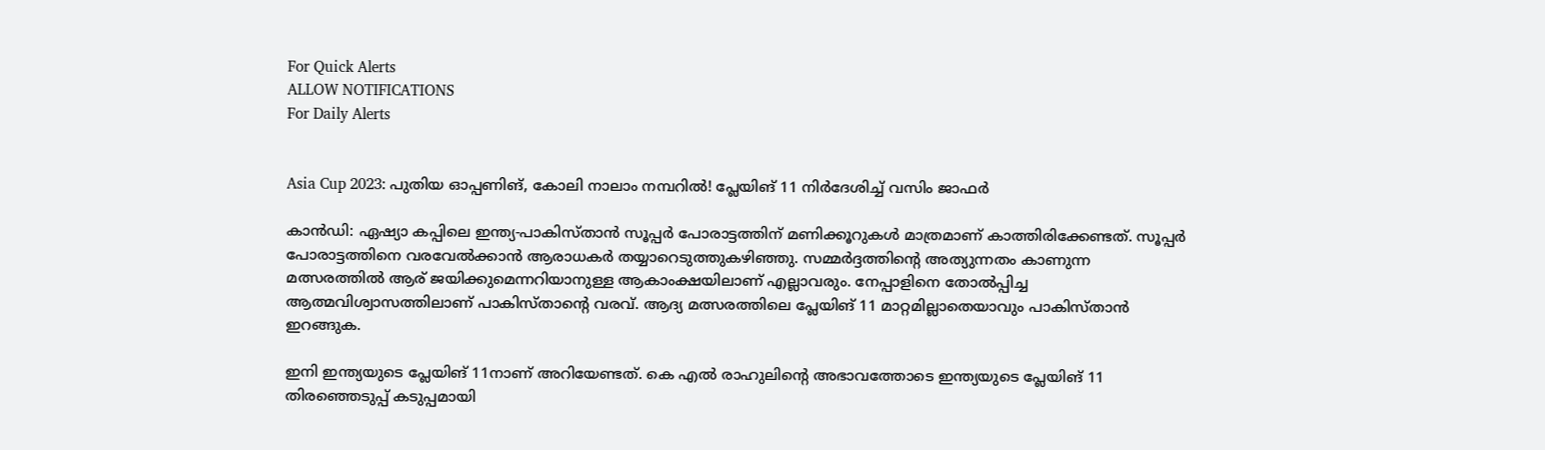For Quick Alerts
ALLOW NOTIFICATIONS
For Daily Alerts


Asia Cup 2023: പുതിയ ഓപ്പണിങ്, കോലി നാലാം നമ്പറില്‍! പ്ലേയിങ് 11 നിര്‍ദേശിച്ച് വസിം ജാഫര്‍

കാന്‍ഡി: ഏഷ്യാ കപ്പിലെ ഇന്ത്യ-പാകിസ്താന്‍ സൂപ്പര്‍ പോരാട്ടത്തിന് മണിക്കൂറുകള്‍ മാത്രമാണ് കാത്തിരിക്കേണ്ടത്. സൂപ്പര്‍ പോരാട്ടത്തിനെ വരവേല്‍ക്കാന്‍ ആരാധകര്‍ തയ്യാറെടുത്തുകഴിഞ്ഞു. സമ്മര്‍ദ്ദത്തിന്റെ അത്യുന്നതം കാണുന്ന മത്സരത്തില്‍ ആര് ജയിക്കുമെന്നറിയാനുള്ള ആകാംക്ഷയിലാണ് എല്ലാവരും. നേപ്പാളിനെ തോല്‍പ്പിച്ച ആത്മവിശ്വാസത്തിലാണ് പാകിസ്താന്റെ വരവ്. ആദ്യ മത്സരത്തിലെ പ്ലേയിങ് 11 മാറ്റമില്ലാതെയാവും പാകിസ്താന്‍ ഇറങ്ങുക.

ഇനി ഇന്ത്യയുടെ പ്ലേയിങ് 11നാണ് അറിയേണ്ടത്. കെ എല്‍ രാഹുലിന്റെ അഭാവത്തോടെ ഇന്ത്യയുടെ പ്ലേയിങ് 11 തിരഞ്ഞെടുപ്പ് കടുപ്പമായി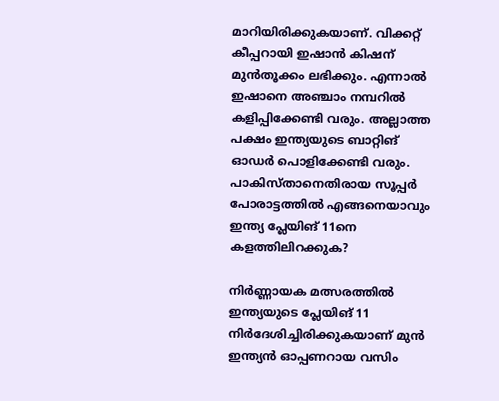മാറിയിരിക്കുകയാണ്. വിക്കറ്റ് കീപ്പറായി ഇഷാന്‍ കിഷന് മുന്‍തൂക്കം ലഭിക്കും. എന്നാല്‍ ഇഷാനെ അഞ്ചാം നമ്പറില്‍ കളിപ്പിക്കേണ്ടി വരും. അല്ലാത്ത പക്ഷം ഇന്ത്യയുടെ ബാറ്റിങ് ഓഡര്‍ പൊളിക്കേണ്ടി വരും. പാകിസ്താനെതിരായ സൂപ്പര്‍ പോരാട്ടത്തില്‍ എങ്ങനെയാവും ഇന്ത്യ പ്ലേയിങ് 11നെ കളത്തിലിറക്കുക?

നിര്‍ണ്ണായക മത്സരത്തില്‍ ഇന്ത്യയുടെ പ്ലേയിങ് 11 നിര്‍ദേശിച്ചിരിക്കുകയാണ് മുന്‍ ഇന്ത്യന്‍ ഓപ്പണറായ വസിം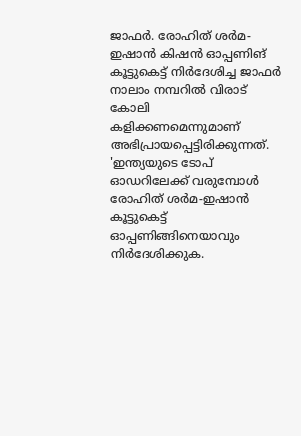ജാഫര്‍. രോഹിത് ശര്‍മ-ഇഷാന്‍ കിഷന്‍ ഓപ്പണിങ് കൂട്ടുകെട്ട് നിര്‍ദേശിച്ച ജാഫര്‍ നാലാം നമ്പറില്‍ വിരാട് കോലി കളിക്കണമെന്നുമാണ് അഭിപ്രായപ്പെട്ടിരിക്കുന്നത്. 'ഇന്ത്യയുടെ ടോപ് ഓഡറിലേക്ക് വരുമ്പോള്‍ രോഹിത് ശര്‍മ-ഇഷാന്‍ കൂട്ടുകെട്ട് ഓപ്പണിങ്ങിനെയാവും നിര്‍ദേശിക്കുക.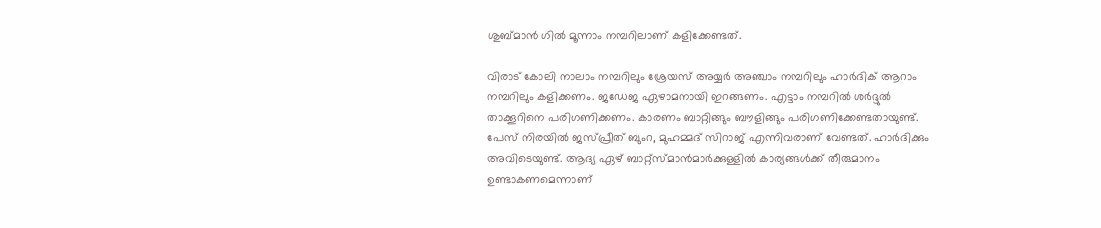ശുബ്മാന്‍ ഗില്‍ മൂന്നാം നമ്പറിലാണ് കളിക്കേണ്ടത്.

വിരാട് കോലി നാലാം നമ്പറിലും ശ്രേയസ് അയ്യര്‍ അഞ്ചാം നമ്പറിലും ഹാര്‍ദിക് ആറാം നമ്പറിലും കളിക്കണം. ജഡേജ ഏഴാമനായി ഇറങ്ങണം. എട്ടാം നമ്പറില്‍ ശര്‍ദ്ദുല്‍ താക്കൂറിനെ പരിഗണിക്കണം. കാരണം ബാറ്റിങ്ങും ബൗളിങ്ങും പരിഗണിക്കേണ്ടതായുണ്ട്. പേസ് നിരയില്‍ ജസ്പ്രീത് ബുംറ, മുഹമ്മദ് സിറാജ് എന്നിവരാണ് വേണ്ടത്. ഹാര്‍ദിക്കും അവിടെയുണ്ട്. ആദ്യ ഏഴ് ബാറ്റ്‌സ്മാന്‍മാര്‍ക്കുള്ളില്‍ കാര്യങ്ങള്‍ക്ക് തീരുമാനം ഉണ്ടാകണമെന്നാണ്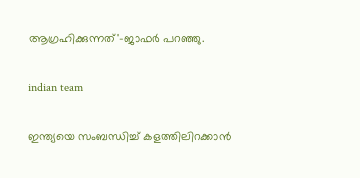ആഗ്രഹിക്കുന്നത്'-ജാഫര്‍ പറഞ്ഞു.

indian team

ഇന്ത്യയെ സംബന്ധിച്ച് കളത്തിലിറക്കാന്‍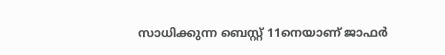സാധിക്കുന്ന ബെസ്റ്റ് 11നെയാണ് ജാഫര്‍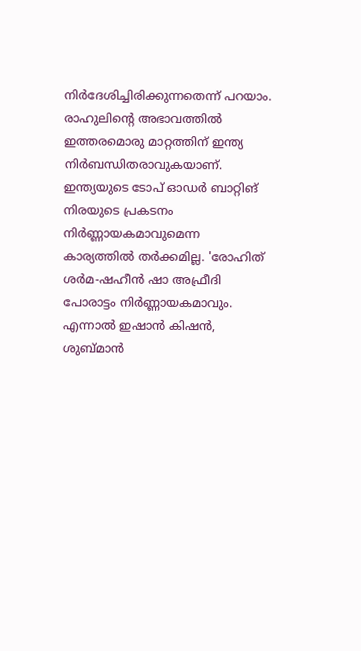നിര്‍ദേശിച്ചിരിക്കുന്നതെന്ന് പറയാം. രാഹുലിന്റെ അഭാവത്തില്‍ ഇത്തരമൊരു മാറ്റത്തിന് ഇന്ത്യ നിര്‍ബന്ധിതരാവുകയാണ്. ഇന്ത്യയുടെ ടോപ് ഓഡര്‍ ബാറ്റിങ് നിരയുടെ പ്രകടനം നിര്‍ണ്ണായകമാവുമെന്ന കാര്യത്തില്‍ തര്‍ക്കമില്ല. 'രോഹിത് ശര്‍മ-ഷഹീന്‍ ഷാ അഫ്രീദി പോരാട്ടം നിര്‍ണ്ണായകമാവും. എന്നാല്‍ ഇഷാന്‍ കിഷന്‍, ശുബ്മാന്‍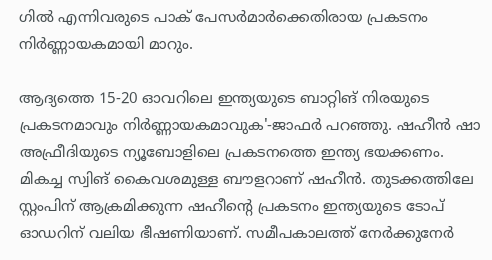ഗില്‍ എന്നിവരുടെ പാക് പേസര്‍മാര്‍ക്കെതിരായ പ്രകടനം നിര്‍ണ്ണായകമായി മാറും.

ആദ്യത്തെ 15-20 ഓവറിലെ ഇന്ത്യയുടെ ബാറ്റിങ് നിരയുടെ പ്രകടനമാവും നിര്‍ണ്ണായകമാവുക'-ജാഫര്‍ പറഞ്ഞു. ഷഹീന്‍ ഷാ അഫ്രീദിയുടെ ന്യൂബോളിലെ പ്രകടനത്തെ ഇന്ത്യ ഭയക്കണം. മികച്ച സ്വിങ് കൈവശമുള്ള ബൗളറാണ് ഷഹീന്‍. തുടക്കത്തിലേ സ്റ്റംപിന് ആക്രമിക്കുന്ന ഷഹീന്റെ പ്രകടനം ഇന്ത്യയുടെ ടോപ് ഓഡറിന് വലിയ ഭീഷണിയാണ്. സമീപകാലത്ത് നേര്‍ക്കുനേര്‍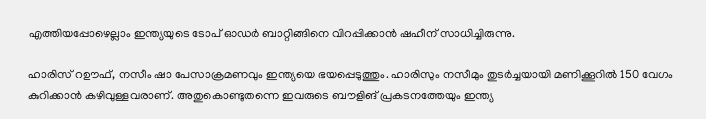എത്തിയപ്പോഴെല്ലാം ഇന്ത്യയുടെ ടോപ് ഓഡര്‍ ബാറ്റിങ്ങിനെ വിറപ്പിക്കാന്‍ ഷഹീന് സാധിച്ചിരുന്നു.

ഹാരിസ് റഊഫ്, നസീം ഷാ പേസാക്രമണവും ഇന്ത്യയെ ഭയപ്പെടുത്തും. ഹാരിസും നസീമും തുടര്‍ച്ചയായി മണിക്കൂറില്‍ 150 വേഗം കുറിക്കാന്‍ കഴിവുള്ളവരാണ്. അതുകൊണ്ടുതന്നെ ഇവരുടെ ബൗളിങ് പ്രകടനത്തേയും ഇന്ത്യ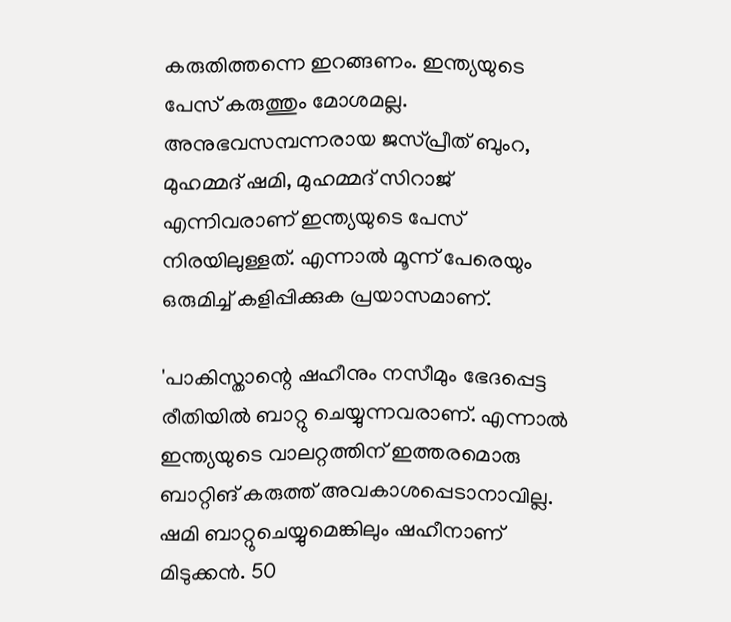കരുതിത്തന്നെ ഇറങ്ങണം. ഇന്ത്യയുടെ പേസ് കരുത്തും മോശമല്ല. അനുഭവസമ്പന്നരായ ജസ്പ്രീത് ബുംറ, മുഹമ്മദ് ഷമി, മുഹമ്മദ് സിറാജ് എന്നിവരാണ് ഇന്ത്യയുടെ പേസ് നിരയിലുള്ളത്. എന്നാല്‍ മൂന്ന് പേരെയും ഒരുമിച്ച് കളിപ്പിക്കുക പ്രയാസമാണ്.

'പാകിസ്താന്റെ ഷഹീനും നസീമും ഭേദപ്പെട്ട രീതിയില്‍ ബാറ്റു ചെയ്യുന്നവരാണ്. എന്നാല്‍ ഇന്ത്യയുടെ വാലറ്റത്തിന് ഇത്തരമൊരു ബാറ്റിങ് കരുത്ത് അവകാശപ്പെടാനാവില്ല. ഷമി ബാറ്റുചെയ്യുമെങ്കിലും ഷഹീനാണ് മിടുക്കന്‍. 50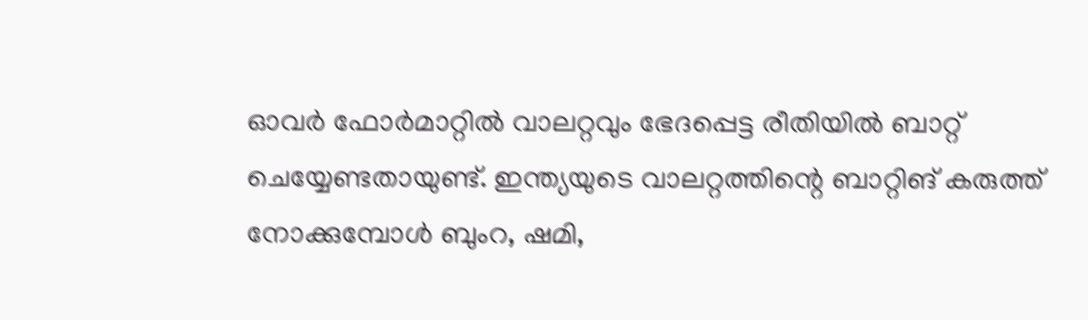ഓവര്‍ ഫോര്‍മാറ്റില്‍ വാലറ്റവും ഭേദപ്പെട്ട രീതിയില്‍ ബാറ്റ് ചെയ്യേണ്ടതായുണ്ട്. ഇന്ത്യയുടെ വാലറ്റത്തിന്റെ ബാറ്റിങ് കരുത്ത് നോക്കുമ്പോള്‍ ബുംറ, ഷമി,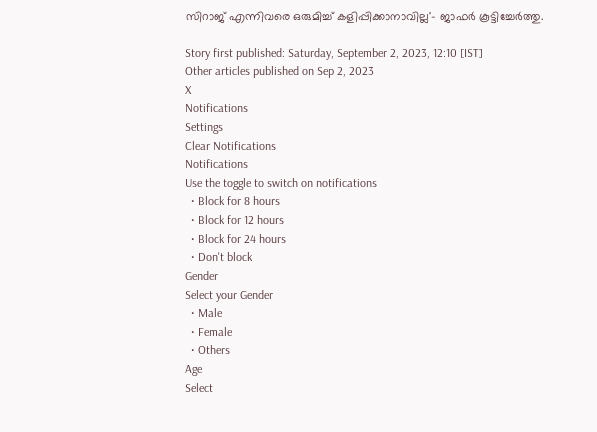സിറാജ് എന്നിവരെ ഒരുമിച്ച് കളിപ്പിക്കാനാവില്ല'- ജാഫര്‍ കൂട്ടിച്ചേര്‍ത്തു.

Story first published: Saturday, September 2, 2023, 12:10 [IST]
Other articles published on Sep 2, 2023
X
Notifications
Settings
Clear Notifications
Notifications
Use the toggle to switch on notifications
  • Block for 8 hours
  • Block for 12 hours
  • Block for 24 hours
  • Don't block
Gender
Select your Gender
  • Male
  • Female
  • Others
Age
Select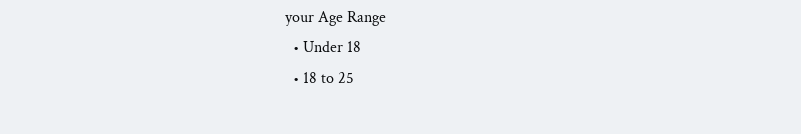your Age Range
  • Under 18
  • 18 to 25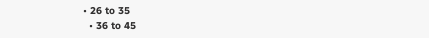• 26 to 35
  • 36 to 45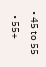• 45 to 55
  • 55+